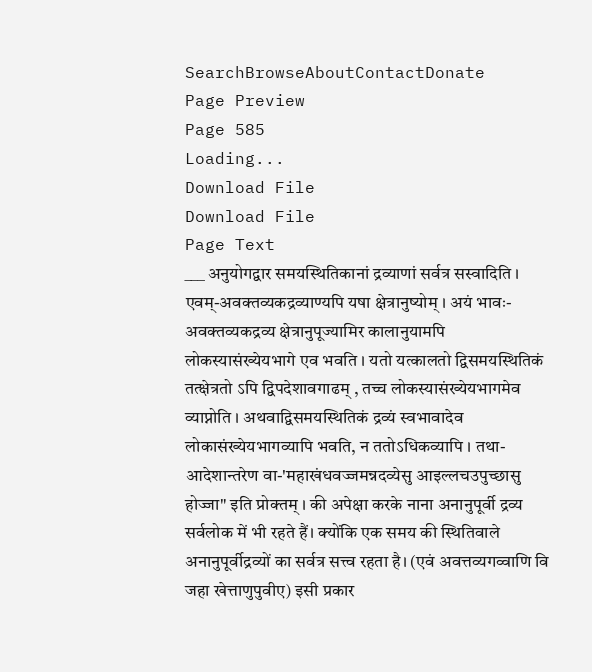SearchBrowseAboutContactDonate
Page Preview
Page 585
Loading...
Download File
Download File
Page Text
___ अनुयोगद्वार समयस्थितिकानां द्रव्याणां सर्वत्र सस्वादिति । एवम्-अवक्तव्यकद्रव्याण्यपि यषा क्षेत्रानुष्योम् । अयं भावः-अवक्तव्यकद्रव्य क्षेत्रानुपूज्यामिर कालानुयामपि लोकस्यासंख्येयभागे एव भवति । यतो यत्कालतो द्विसमयस्थितिकं तत्क्षेत्रतो ऽपि द्विपदेशावगाढम् , तच्च लोकस्यासंख्येयभागमेव व्याप्नोति । अथवाद्विसमयस्थितिकं द्रव्यं स्वभावादेव लोकासंख्येयभागव्यापि भवति, न ततोऽधिकव्यापि । तथा-आदेशान्तरेण वा-'महाखंधवज्जमन्नदव्येसु आइल्लचउपुच्छासु होज्जा" इति प्रोक्तम् । की अपेक्षा करके नाना अनानुपूर्वी द्रव्य सर्वलोक में भी रहते हैं। क्योंकि एक समय की स्थितिवाले अनानुपूर्वीद्रव्यों का सर्वत्र सत्त्व रहता है। (एवं अवत्तव्यगव्वाणि वि जहा खेत्ताणुपुवीए) इसी प्रकार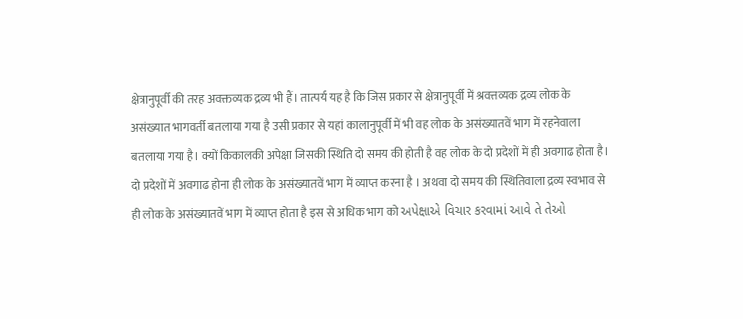क्षेत्रानुपूर्वी की तरह अवक्तव्यक द्रव्य भी हैं। तात्पर्य यह है कि जिस प्रकार से क्षेत्रानुपूर्वी में श्रवत्तव्यक द्रव्य लोक के असंख्यात भागवर्ती बतलाया गया है उसी प्रकार से यहां कालानुपूर्वी में भी वह लोक के असंख्यातवें भाग में रहनेवाला बतलाया गया है। क्यों किकालकी अपेक्षा जिसकी स्थिति दो समय की होती है वह लोक के दो प्रदेशों में ही अवगाढ होता है। दो प्रदेशों में अवगाढ होना ही लोक के असंख्यातवें भाग में व्याप्त करना है । अथवा दो समय की स्थितिवाला द्रव्य स्वभाव से ही लोक के असंख्यातवें भाग में व्याप्त होता है इस से अधिक भाग को અપેક્ષાએ વિચાર કરવામાં આવે તે તેઓ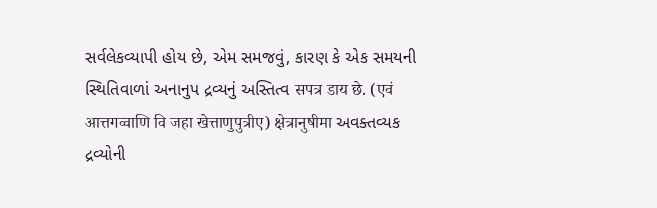સર્વલેકવ્યાપી હોય છે, એમ સમજવું, કારણ કે એક સમયની સ્થિતિવાળાં અનાનુપ દ્રવ્યનું અસ્તિત્વ सपत्र डाय छे. (एवं आत्तगव्वाणि वि जहा खेत्ताणुपुत्रीए) क्षेत्रानुषीमा અવક્તવ્યક દ્રવ્યોની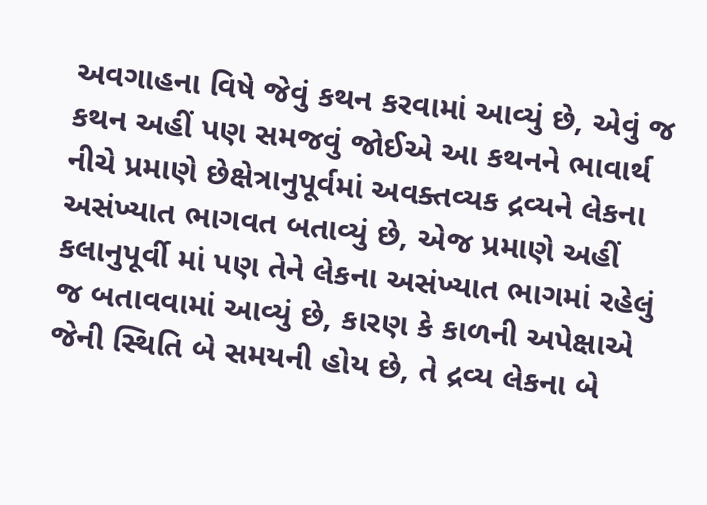અવગાહના વિષે જેવું કથન કરવામાં આવ્યું છે, એવું જ કથન અહીં પણ સમજવું જોઈએ આ કથનને ભાવાર્થ નીચે પ્રમાણે છેક્ષેત્રાનુપૂર્વમાં અવક્તવ્યક દ્રવ્યને લેકના અસંખ્યાત ભાગવત બતાવ્યું છે, એજ પ્રમાણે અહીં કલાનુપૂર્વી માં પણ તેને લેકના અસંખ્યાત ભાગમાં રહેલું જ બતાવવામાં આવ્યું છે, કારણ કે કાળની અપેક્ષાએ જેની સ્થિતિ બે સમયની હોય છે, તે દ્રવ્ય લેકના બે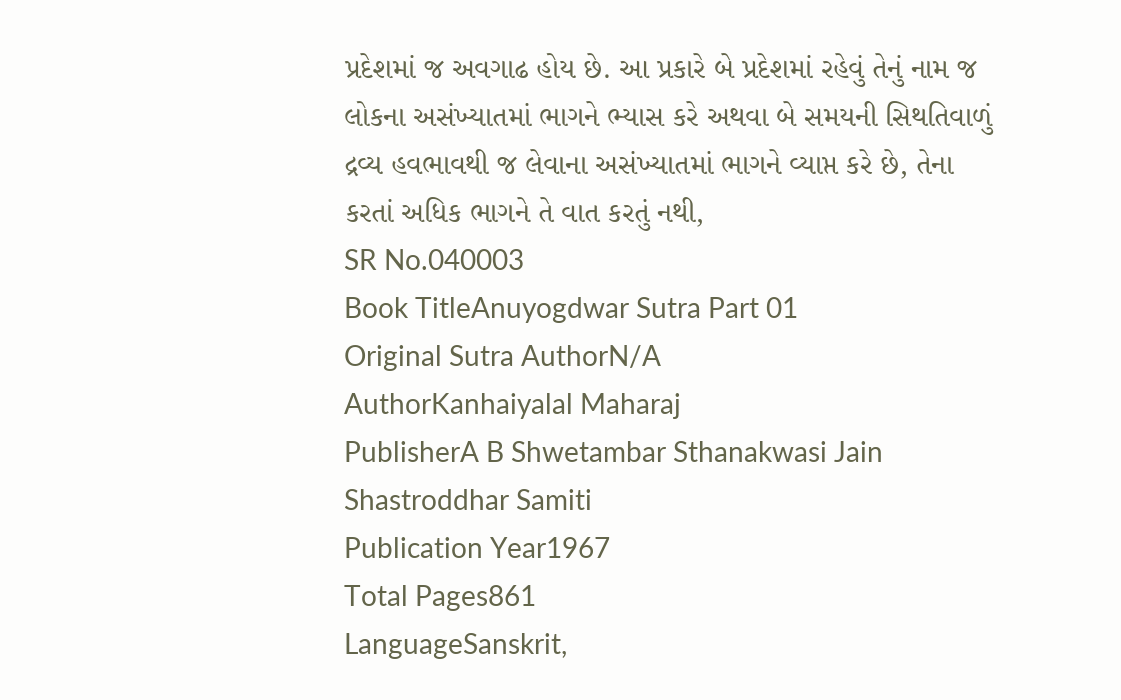પ્રદેશમાં જ અવગાઢ હોય છે. આ પ્રકારે બે પ્રદેશમાં રહેવું તેનું નામ જ લોકના અસંખ્યાતમાં ભાગને ભ્યાસ કરે અથવા બે સમયની સિથતિવાળું દ્રવ્ય હવભાવથી જ લેવાના અસંખ્યાતમાં ભાગને વ્યાપ્ત કરે છે, તેના કરતાં અધિક ભાગને તે વાત કરતું નથી,
SR No.040003
Book TitleAnuyogdwar Sutra Part 01
Original Sutra AuthorN/A
AuthorKanhaiyalal Maharaj
PublisherA B Shwetambar Sthanakwasi Jain Shastroddhar Samiti
Publication Year1967
Total Pages861
LanguageSanskrit,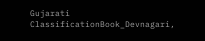Gujarati
ClassificationBook_Devnagari,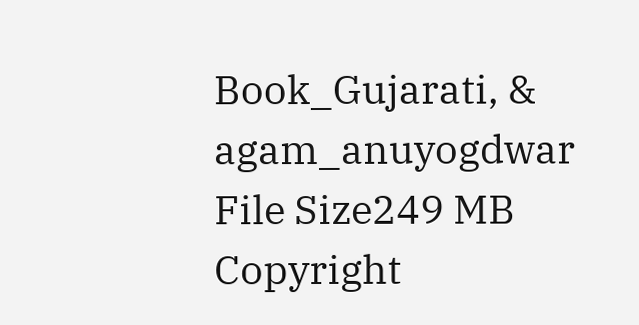Book_Gujarati, & agam_anuyogdwar
File Size249 MB
Copyright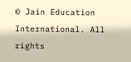© Jain Education International. All rights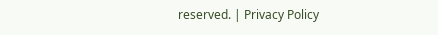reserved. | Privacy Policy